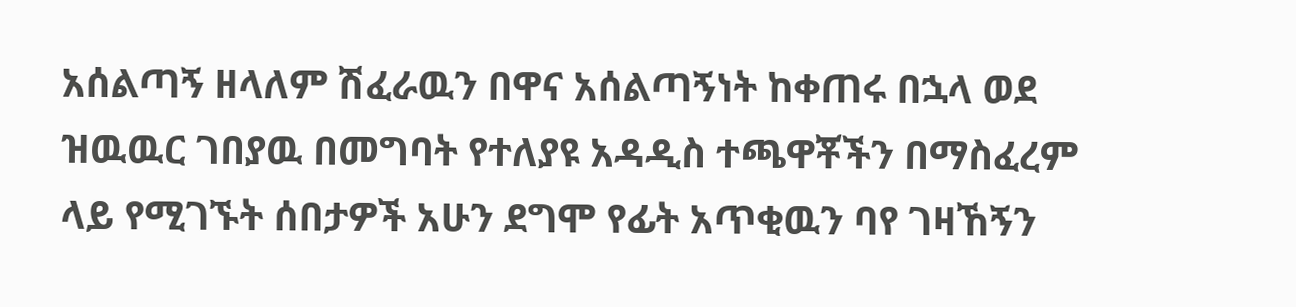አሰልጣኝ ዘላለም ሽፈራዉን በዋና አሰልጣኝነት ከቀጠሩ በኋላ ወደ ዝዉዉር ገበያዉ በመግባት የተለያዩ አዳዲስ ተጫዋቾችን በማስፈረም ላይ የሚገኙት ሰበታዎች አሁን ደግሞ የፊት አጥቂዉን ባየ ገዛኸኝን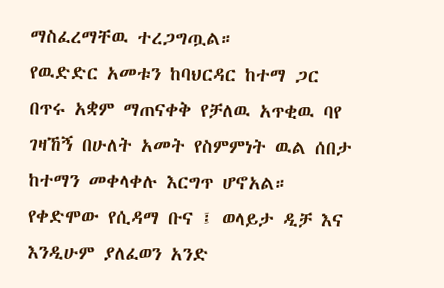ማስፈረማቸዉ ተረጋግጧል።
የዉድድር አመቱን ከባህርዳር ከተማ ጋር በጥሩ አቋም ማጠናቀቅ የቻለዉ አጥቂዉ ባየ ገዛኸኝ በሁለት አመት የስምምነት ዉል ሰበታ ከተማን መቀላቀሉ እርግጥ ሆኖአል።
የቀድሞው የሲዳማ ቡና ፤ ወላይታ ዲቻ እና እንዲሁም ያለፈወን አንድ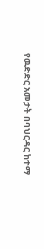የዉድድር አመታት በባህርዳር ከተማ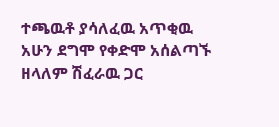ተጫዉቶ ያሳለፈዉ አጥቂዉ አሁን ደግሞ የቀድሞ አሰልጣኙ ዘላለም ሽፈራዉ ጋር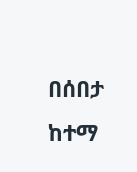በሰበታ ከተማ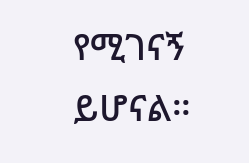የሚገናኝ ይሆናል።